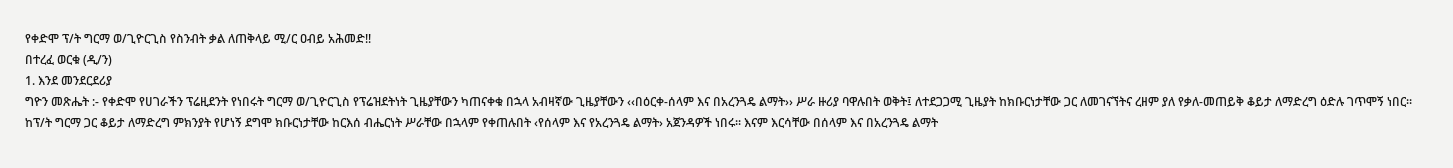የቀድሞ ፕ/ት ግርማ ወ/ጊዮርጊስ የስንብት ቃል ለጠቅላይ ሚ/ር ዐብይ አሕመድ!!
በተረፈ ወርቁ (ዲ/ን)
1. እንደ መንደርደሪያ
ግዮን መጽሔት :- የቀድሞ የሀገራችን ፕሬዚደንት የነበሩት ግርማ ወ/ጊዮርጊስ የፕሬዝደትነት ጊዜያቸውን ካጠናቀቁ በኋላ አብዛኛው ጊዜያቸውን ‹‹በዕርቀ-ሰላም እና በአረንጓዴ ልማት›› ሥራ ዙሪያ ባዋሉበት ወቅት፤ ለተደጋጋሚ ጊዜያት ከክቡርነታቸው ጋር ለመገናኘትና ረዘም ያለ የቃለ-መጠይቅ ቆይታ ለማድረግ ዕድሉ ገጥሞኝ ነበር፡፡
ከፕ/ት ግርማ ጋር ቆይታ ለማድረግ ምክንያት የሆነኝ ደግሞ ክቡርነታቸው ከርእሰ ብሔርነት ሥራቸው በኋላም የቀጠሉበት ‹የሰላም እና የአረንጓዴ ልማት› አጀንዳዎች ነበሩ፡፡ እናም እርሳቸው በሰላም እና በአረንጓዴ ልማት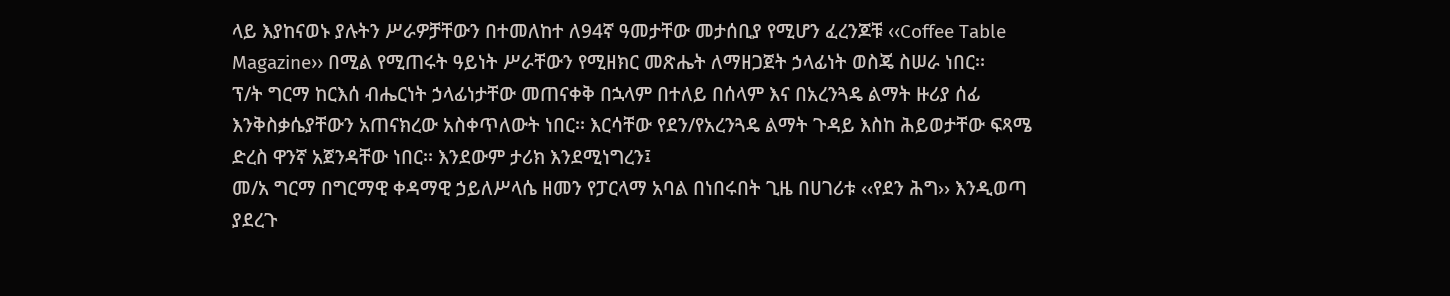ላይ እያከናወኑ ያሉትን ሥራዎቻቸውን በተመለከተ ለ94ኛ ዓመታቸው መታሰቢያ የሚሆን ፈረንጆቹ ‹‹Coffee Table Magazine›› በሚል የሚጠሩት ዓይነት ሥራቸውን የሚዘክር መጽሔት ለማዘጋጀት ኃላፊነት ወስጄ ስሠራ ነበር፡፡
ፕ/ት ግርማ ከርእሰ ብሔርነት ኃላፊነታቸው መጠናቀቅ በኋላም በተለይ በሰላም እና በአረንጓዴ ልማት ዙሪያ ሰፊ እንቅስቃሴያቸውን አጠናክረው አስቀጥለውት ነበር፡፡ እርሳቸው የደን/የአረንጓዴ ልማት ጉዳይ እስከ ሕይወታቸው ፍጻሜ ድረስ ዋንኛ አጀንዳቸው ነበር፡፡ እንደውም ታሪክ እንደሚነግረን፤
መ/አ ግርማ በግርማዊ ቀዳማዊ ኃይለሥላሴ ዘመን የፓርላማ አባል በነበሩበት ጊዜ በሀገሪቱ ‹‹የደን ሕግ›› እንዲወጣ ያደረጉ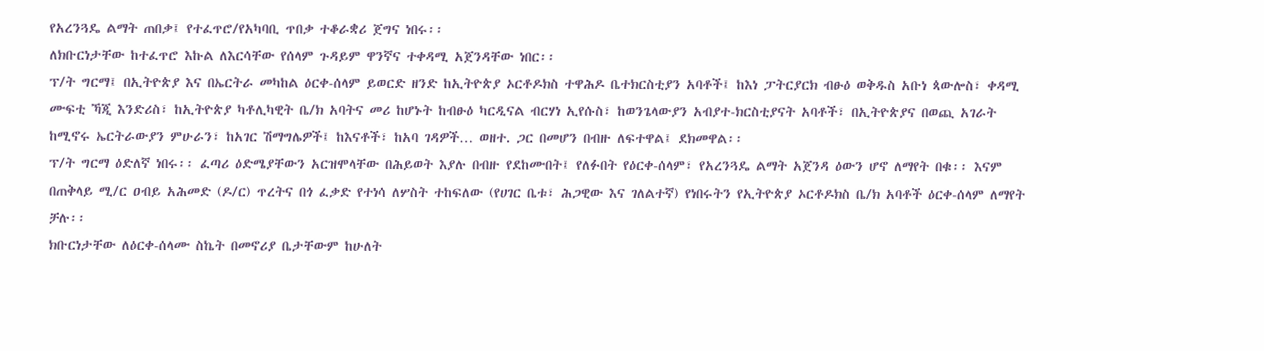የአረንጓዴ ልማት ጠበቃ፤ የተፈጥሮ/የአካባቢ ጥበቃ ተቆራቋሪ ጀግና ነበሩ፡፡
ለክቡርነታቸው ከተፈጥሮ እኩል ለእርሳቸው የሰላም ጉዳይም ዋንኛና ተቀዳሚ አጀንዳቸው ነበር፡፡
ፕ/ት ግርማ፤ በኢትዮጵያ እና በኤርትራ መካከል ዕርቀ-ሰላም ይወርድ ዘንድ ከኢትዮጵያ ኦርቶዶክስ ተዋሕዶ ቤተክርስቲያን አባቶች፤ ከእነ ፓትርያርክ ብፁዕ ወቅዱስ አቡነ ጳውሎስ፣ ቀዳሚ ሙፍቲ ኻጂ እንድሪስ፣ ከኢትዮጵያ ካቶሊካዊት ቤ/ክ አባትና መሪ ከሆኑት ከብፁዕ ካርዲናል ብርሃነ ኢየሱስ፣ ከወንጌላውያን አብያተ-ክርስቲያናት አባቶች፣ በኢትዮጵያና በወጪ አገራት ከሚኖሩ ኤርትራውያን ምሁራን፣ ከአገር ሽማግሌዎች፤ ከእናቶች፣ ከአባ ገዳዎች… ወዘተ. ጋር በመሆን በብዙ ለፍተዋል፤ ደክመዋል፡፡
ፕ/ት ግርማ ዕድለኛ ነበሩ፡፡ ፈጣሪ ዕድሜያቸውን አርዝሞላቸው በሕይወት እያሉ በብዙ የደከሙበት፤ የለፉበት የዕርቀ-ሰላም፣ የአረንጓዴ ልማት አጀንዳ ዕውን ሆኖ ለማየት በቁ፡፡ እናም በጠቅላይ ሚ/ር ዐብይ አሕመድ (ዶ/ር) ጥረትና በጎ ፈቃድ የተነሳ ለሦስት ተከፍለው (የሀገር ቤቱ፣ ሕጋዊው እና ገለልተኛ) የነበሩትን የኢትዮጵያ ኦርቶዶክስ ቤ/ክ አባቶች ዕርቀ-ሰላም ለማየት ቻሉ፡፡
ክቡርነታቸው ለዕርቀ-ሰላሙ ስኬት በመኖሪያ ቤታቸውም ከሁለት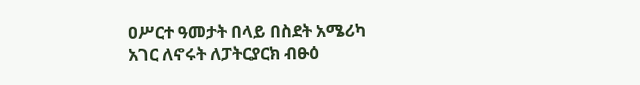ዐሥርተ ዓመታት በላይ በስደት አሜሪካ አገር ለኖሩት ለፓትርያርክ ብፁዕ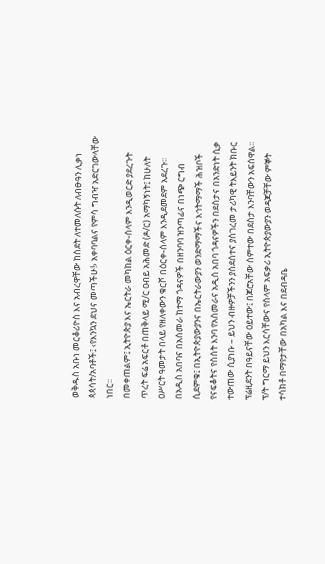ወቅዱስ አቡነ መርቆሪዮስ እና አብረዋቸው ከስደት ለተመለሱት ለብፁዓን ሊቃነ ጳጳሳት/አባቶች፤ ‹የእንኳን ደህና መጣችሁ!› አቀባባልና የምሳ ግብዣ አድርገውላቸው ነበር፡፡
በመቀጠልም፤ ኢትዮጵያ እና ኤርትራ መካከል ዕርቀ-ሰላም እንዲወርድ ያደረጉት ጥረት ፍሬ አፍርቶ በጠቅላይ ሚ/ር ዐብይ አሕመድ (ዶ/ር) አማካኝነት፤ ከሁለት ዐሥርት ዓመታት በላይ የዘለቀውን ቁርሾ በዕርቀ-ሰላም እንዲደመደም አደረጉ፡፡
በአዲስ አበባና በአስመራ ከተማ ጎዳናዎች በዘንባባ ዝንጣፊና በነጭ ርግብ ሲደምቁ፤ በኢትዮጵያውያንና በኤርትራውያን ወንድማማችና እኅትማማች ሕዝቦች የናፍቆትና የስስት እንባ የአስመራና አዲስ አበባ ጎዳናዎችን በደስታና በአንድነት ሲቃ ተውጠው ሲያነቡ – ይህን ብዙዎቻችንን ያስደሰተና ያስገረመ ታሪካዊ ትእይንት ክቡር ፕሬዚደንት በዓይናቸው ዐይተው፤ በጆሮአቸው ሰምተው በደስታ እንባቸውን አፍሰዋል፡፡
ፕ/ት ግርማ ይህን እርሳቸውና የሰላም አፍቃሪ ኢትዮጵያውያን ወዳጆቻቸው ምኞት ተሳክቶ በማየታቸው በአካል እና በደብዳቤ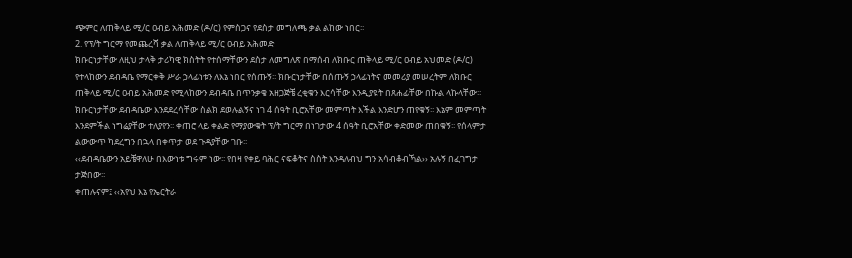ጭምር ለጠቅላይ ሚ/ር ዐብይ አሕመድ (ዶ/ር) የምስጋና የደስታ መግለጫ ቃል ልከው ነበር፡፡
2. የፕ/ት ግርማ የመጨረሻ ቃል ለጠቅላይ ሚ/ር ዐብይ አሕመድ
ክቡርነታቸው ለዚህ ታላቅ ታሪካዊ ክስትት የተሰማቸውን ደስታ ለመግለጽ በማሰብ ለክቡር ጠቅላይ ሚ/ር ዐብይ አህመድ (ዶ/ር) የተላከውን ደብዳቤ የማርቀቅ ሥራ ኃላፊነቱን ለእኔ ነበር የሰጡኝ፡፡ ክቡርነታቸው በሰጡኝ ኃላፊነትና መመሪያ መሠረትም ለክቡር ጠቅላይ ሚ/ር ዐብይ አሕመድ የሚላከውን ደብዳቤ በጥንቃቄ አዘጋጅቼ ረቂቁን እርሳቸው እንዲያዩት በጸሐፊቸው በኩል ላኩላቸው፡፡
ክቡርነታቸው ደብዳቤው እንደደረሳቸው ስልክ ደወሉልኝና ነገ 4 ሰዓት ቢሮአቸው መምጣት እችል እንድሆን ጠየቁኝ፡፡ እኔም መምጣት እንደምችል ነግሬያቸው ተለያየን፡፡ ቀጠሮ ላይ ቀልድ የማያውቁት ፕ/ት ግርማ በነገታው 4 ሰዓት ቢሮአቸው ቀድመው ጠበቁኝ፡፡ የሰላምታ ልውውጥ ካደረግን በኋላ በቀጥታ ወደ ጉዳያቸው ገቡ፡፡
‹‹ደብዳቤውን አይቼዋለሁ በእውነቱ ግሩም ነው፡፡ የበዛ የቀይ ባሕር ናፍቆትና ስስት እንዳለብህ ግን አሳብቆብኻል›› አሉኝ በፈገግታ ታጅበው፡፡
ቀጠሉናም፤ ‹‹አየህ እኔ የኤርትራ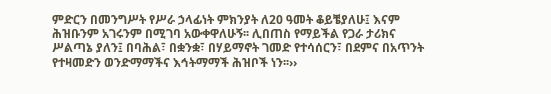ምድርን በመንግሥት የሥራ ኃላፊነት ምክንያት ለ20 ዓመት ቆይቼያለሁ፤ እናም ሕዝቡንም አገሩንም በሚገባ አውቀዋለሁኝ፡፡ ሊበጠስ የማይችል የጋራ ታሪክና ሥልጣኔ ያለን፤ በባሕል፣ በቋንቋ፣ በሃይማኖት ገመድ የተሳሰርን፣ በደምና በአጥንት የተዛመድን ወንድማማችና እኅትማማች ሕዝቦች ነን፡፡››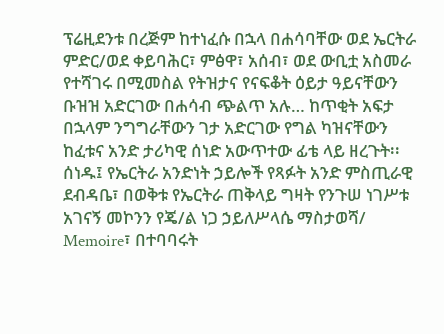ፕሬዚደንቱ በረጅም ከተነፈሱ በኋላ በሐሳባቸው ወደ ኤርትራ ምድር/ወደ ቀይባሕር፣ ምፅዋ፣ አሰብ፣ ወደ ውቢቷ አስመራ የተሻገሩ በሚመስል የትዝታና የናፍቆት ዕይታ ዓይናቸውን ቡዝዝ አድርገው በሐሳብ ጭልጥ አሉ… ከጥቂት አፍታ በኋላም ንግግራቸውን ገታ አድርገው የግል ካዝናቸውን ከፈቱና አንድ ታሪካዊ ሰነድ አውጥተው ፊቴ ላይ ዘረጉት፡፡
ሰነዱ፤ የኤርትራ አንድነት ኃይሎች የጻፉት አንድ ምስጢራዊ ደብዳቤ፣ በወቅቱ የኤርትራ ጠቅላይ ግዛት የንጉሠ ነገሥቱ አገናኝ መኮንን የጄ/ል ነጋ ኃይለሥላሴ ማስታወሻ/ Memoire፣ በተባባሩት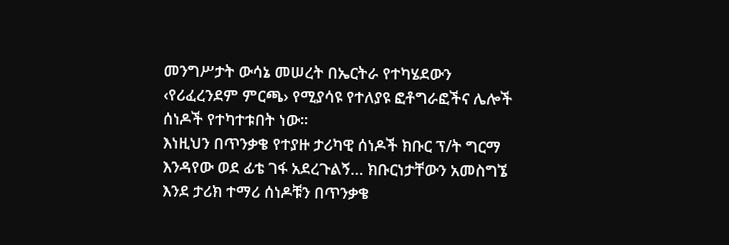መንግሥታት ውሳኔ መሠረት በኤርትራ የተካሄደውን ‹የሪፈረንደም ምርጫ› የሚያሳዩ የተለያዩ ፎቶግራፎችና ሌሎች ሰነዶች የተካተቱበት ነው፡፡
እነዚህን በጥንቃቄ የተያዙ ታሪካዊ ሰነዶች ክቡር ፕ/ት ግርማ እንዳየው ወደ ፊቴ ገፋ አደረጉልኝ… ክቡርነታቸውን አመስግኜ እንደ ታሪክ ተማሪ ሰነዶቹን በጥንቃቄ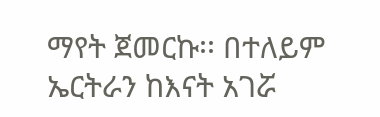ማየት ጀመርኩ፡፡ በተለይም ኤርትራን ከእናት አገሯ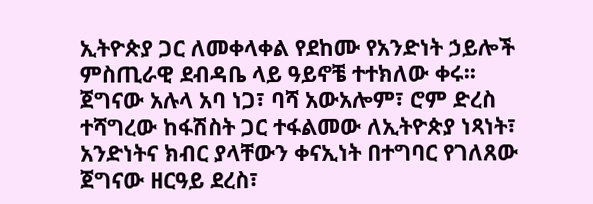ኢትዮጵያ ጋር ለመቀላቀል የደከሙ የአንድነት ኃይሎች ምስጢራዊ ደብዳቤ ላይ ዓይኖቼ ተተክለው ቀሩ፡፡
ጀግናው አሉላ አባ ነጋ፣ ባሻ አውአሎም፣ ሮም ድረስ ተሻግረው ከፋሽስት ጋር ተፋልመው ለኢትዮጵያ ነጻነት፣ አንድነትና ክብር ያላቸውን ቀናኢነት በተግባር የገለጸው ጀግናው ዘርዓይ ደረስ፣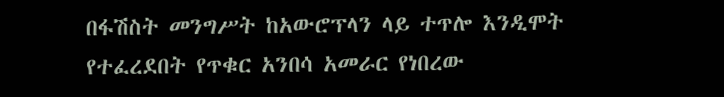በፋሽስት መንግሥት ከአውሮፕላን ላይ ተጥሎ እንዲሞት የተፈረደበት የጥቁር አንበሳ አመራር የነበረው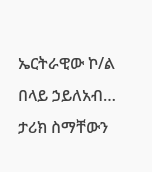ኤርትራዊው ኮ/ል በላይ ኃይለአብ… ታሪክ ስማቸውን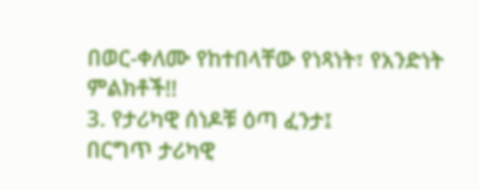በወር-ቀለሙ የከተበላቸው የነጻነት፣ የአንድነት ምልክቶች!!
3. የታሪካዊ ሰነዶቹ ዕጣ ፈንታ፤
በርግጥ ታሪካዊ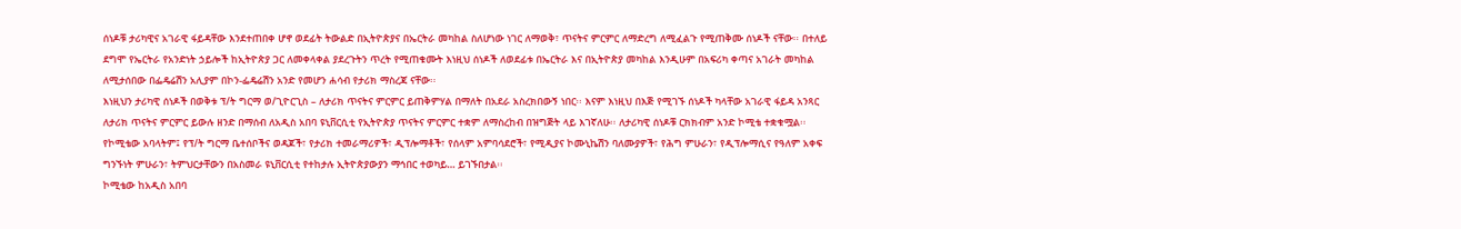ሰነዶቹ ታሪካዊና አገራዊ ፋይዳቸው እንደተጠበቀ ሆኖ ወደፊት ትውልድ በኢትዮጵያና በኤርትራ መካከል ስለሆነው ነገር ለማወቅ፣ ጥናትና ምርምር ለማድረግ ለሚፈልጉ የሚጠቅሙ ሰነዶች ናቸው፡፡ በተለይ ደግሞ የኤርትራ የአንድነት ኃይሎች ከኢትዮጵያ ጋር ለመቀላቀል ያደረጉትን ጥረት የሚጠቁሙት እነዚህ ሰነዶች ለወደፊቱ በኤርትራ እና በኢትዮጵያ መካከል እንዲሁም በአፍሪካ ቀጣና አገራት መካከል ለሚታሰበው በፌዴሬሽን አሊያም በኮን-ፌዴሬሽን አንድ የመሆን ሐሳብ የታሪክ ማስረጃ ናቸው፡፡
እነዚህን ታሪካዊ ሰነዶች በወቅቱ ፕ/ት ግርማ ወ/ጊዮርጊስ – ለታሪክ ጥናትና ምርምር ይጠቅምሃል በማለት በአደራ አስረክበውኝ ነበር፡፡ እናም እነዚህ በእጅ የሚገኙ ሰነዶች ካላቸው አገራዊ ፋይዳ አንጻር ለታሪክ ጥናትና ምርምር ይውሉ ዘንድ በማሰብ ለአዲስ አበባ ዩኒቨርሲቲ የኢትዮጵያ ጥናትና ምርምር ተቋም ለማስረከብ በዝግጅት ላይ እገኛለሁ፡፡ ለታሪካዊ ሰነዶቹ ርክክብም አንድ ኮሚቴ ተቋቁሟል፡፡
የኮሚቴው አባላትም፤ የፕ/ት ግርማ ቤተሰቦችና ወዳጆች፣ የታሪክ ተመራማሪዎች፣ ዲፕሎማቶች፣ የሰላም አምባሳደሮች፣ የሚዲያና ኮሙኒኬሽን ባለሙያዎች፣ የሕግ ምሁራን፣ የዲፕሎማሲና የዓለም አቀፍ ግንኙነት ምሁራን፣ ትምህርታቸውን በአስመራ ዩኒቨርሲቲ የተከታሉ ኢትዮጵያውያን ማኅበር ተወካይ… ይገኙበታል፡፡
ኮሚቴው ከአዲስ አበባ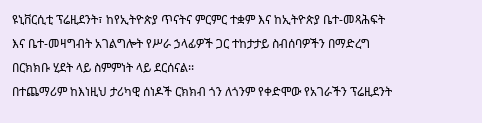ዩኒቨርሲቲ ፕሬዚደንት፣ ከየኢትዮጵያ ጥናትና ምርምር ተቋም እና ከኢትዮጵያ ቤተ-መጻሕፍት እና ቤተ-መዛግብት አገልግሎት የሥራ ኃላፊዎች ጋር ተከታታይ ስብሰባዎችን በማድረግ በርክክቡ ሂደት ላይ ስምምነት ላይ ደርሰናል፡፡
በተጨማሪም ከእነዚህ ታሪካዊ ሰነዶች ርክክብ ጎን ለጎንም የቀድሞው የአገራችን ፕሬዚደንት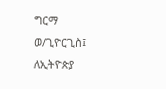ግርማ ወ/ጊዮርጊስ፤ ለኢትዮጵያ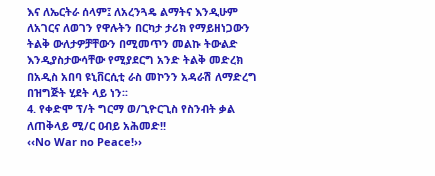እና ለኤርትራ ሰላም፤ ለአረንጓዴ ልማትና እንዲሁም ለአገርና ለወገን የዋሉትን በርካታ ታሪክ የማይዘነጋውን ትልቅ ውለታዎቻቸውን በሚመጥን መልኩ ትውልድ እንዲያስታውሳቸው የሚያደርግ አንድ ትልቅ መድረክ በአዲስ አበባ ዩኒቨርሲቲ ራስ መኮንን አዳራሽ ለማድረግ በዝግጅት ሂደት ላይ ነን፡፡
4. የቀድሞ ፕ/ት ግርማ ወ/ጊዮርጊስ የስንብት ቃል ለጠቅላይ ሚ/ር ዐብይ አሕመድ!!
‹‹No War no Peace!››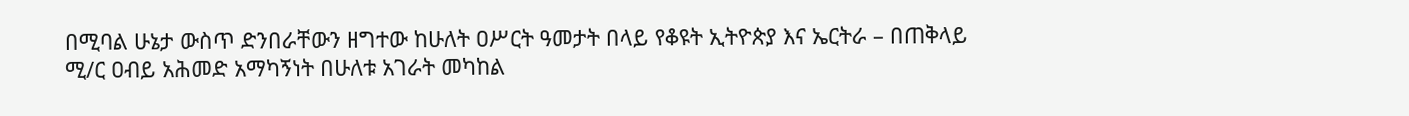በሚባል ሁኔታ ውስጥ ድንበራቸውን ዘግተው ከሁለት ዐሥርት ዓመታት በላይ የቆዩት ኢትዮጵያ እና ኤርትራ – በጠቅላይ ሚ/ር ዐብይ አሕመድ አማካኝነት በሁለቱ አገራት መካከል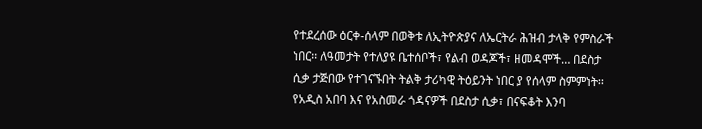የተደረሰው ዕርቀ-ሰላም በወቅቱ ለኢትዮጵያና ለኤርትራ ሕዝብ ታላቅ የምስራች ነበር፡፡ ለዓመታት የተለያዩ ቤተሰቦች፣ የልብ ወዳጆች፣ ዘመዳሞች… በደስታ ሲቃ ታጅበው የተገናኙበት ትልቅ ታሪካዊ ትዕይንት ነበር ያ የሰላም ስምምነት፡፡
የአዲስ አበባ እና የአስመራ ጎዳናዎች በደስታ ሲቃ፣ በናፍቆት እንባ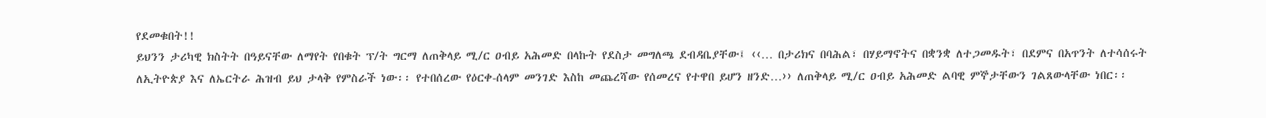የደመቁበት!!
ይህንን ታሪካዊ ክስትት በዓይናቸው ለማየት የበቁት ፕ/ት ግርማ ለጠቅላይ ሚ/ር ዐብይ አሕመድ በላኩት የደስታ መግለጫ ደብዳቤያቸው፤ ‹‹… በታሪክና በባሕል፣ በሃይማኖትና በቋንቋ ለተጋመዱት፣ በደምና በአጥንት ለተሳሰሩት ለኢትዮጵያ እና ለኤርትራ ሕዝብ ይህ ታላቅ የምስራች ነው፡፡ የተበሰረው የዕርቀ-ሰላም መንገድ እስከ መጨረሻው የሰመረና የተዋበ ይሆን ዘንድ…›› ለጠቅላይ ሚ/ር ዐብይ አሕመድ ልባዊ ምኞታቸውን ገልጸውላቸው ነበር፡፡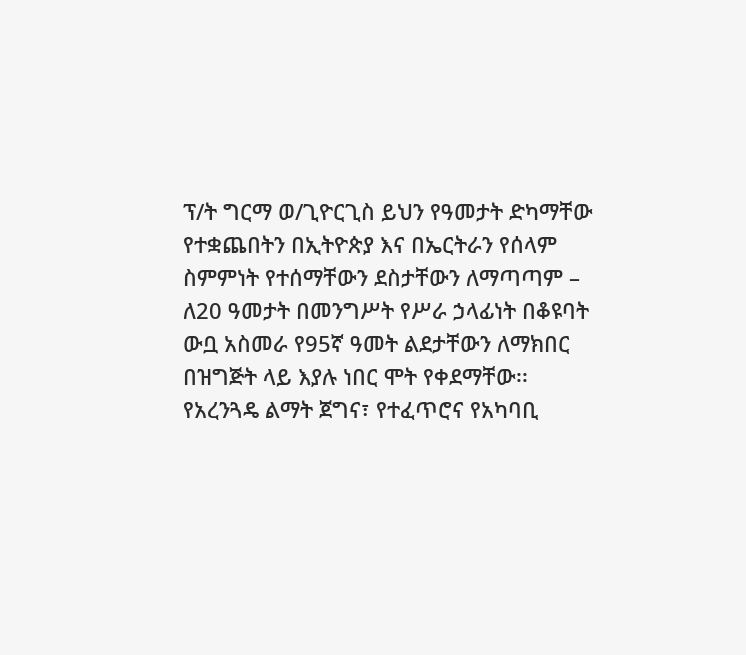ፕ/ት ግርማ ወ/ጊዮርጊስ ይህን የዓመታት ድካማቸው የተቋጨበትን በኢትዮጵያ እና በኤርትራን የሰላም ስምምነት የተሰማቸውን ደስታቸውን ለማጣጣም – ለ20 ዓመታት በመንግሥት የሥራ ኃላፊነት በቆዩባት ውቧ አስመራ የ95ኛ ዓመት ልደታቸውን ለማክበር በዝግጅት ላይ እያሉ ነበር ሞት የቀደማቸው፡፡
የአረንጓዴ ልማት ጀግና፣ የተፈጥሮና የአካባቢ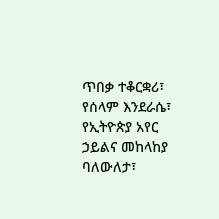ጥበቃ ተቆርቋሪ፣ የሰላም እንደራሴ፣ የኢትዮጵያ አየር ኃይልና መከላከያ ባለውለታ፣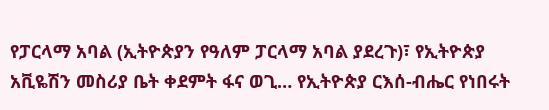የፓርላማ አባል (ኢትዮጵያን የዓለም ፓርላማ አባል ያደረጉ)፣ የኢትዮጵያ አቪዬሽን መስሪያ ቤት ቀደምት ፋና ወጊ… የኢትዮጵያ ርእሰ-ብሔር የነበሩት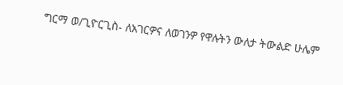ግርማ ወ/ጊዮርጊስ- ለአገርዎና ለወገንዎ የዋሉትን ውለታ ትውልድ ሁሌም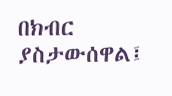በክብር ያስታውሰዋል፤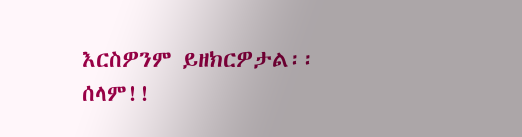እርስዎንም ይዘክርዎታል፡፡
ሰላም!!